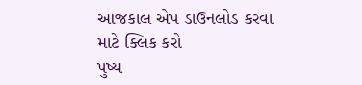આજકાલ એપ ડાઉનલોડ કરવા માટે ક્લિક કરો
પુષ્ય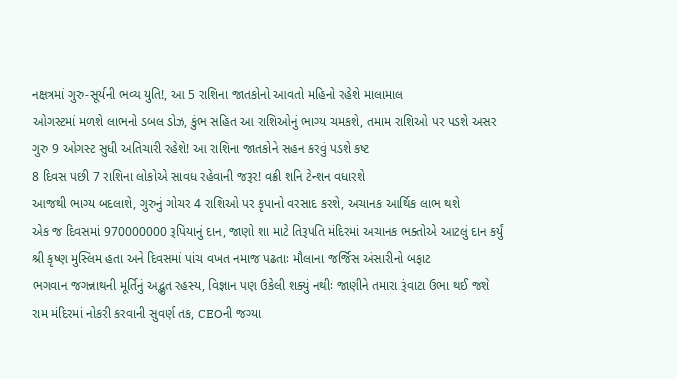નક્ષત્રમાં ગુરુ-સૂર્યની ભવ્ય યુતિ!, આ 5 રાશિના જાતકોનો આવતો મહિનો રહેશે માલામાલ
ઓગસ્ટમાં મળશે લાભનો ડબલ ડોઝ, કુંભ સહિત આ રાશિઓનું ભાગ્ય ચમકશે, તમામ રાશિઓ પર પડશે અસર
ગુરુ 9 ઓગસ્ટ સુધી અતિચારી રહેશે! આ રાશિના જાતકોને સહન કરવું પડશે કષ્ટ
8 દિવસ પછી 7 રાશિના લોકોએ સાવધ રહેવાની જરૂર! વક્રી શનિ ટેન્શન વધારશે
આજથી ભાગ્ય બદલાશે, ગુરુનું ગોચર 4 રાશિઓ પર કૃપાનો વરસાદ કરશે, અચાનક આર્થિક લાભ થશે
એક જ દિવસમાં 970000000 રૂપિયાનું દાન, જાણો શા માટે તિરૂપતિ મંદિરમાં અચાનક ભક્તોએ આટલું દાન કર્યું
શ્રી કૃષ્ણ મુસ્લિમ હતા અને દિવસમાં પાંચ વખત નમાજ પઢતાઃ મૌલાના જર્જિસ અંસારીનો બફાટ
ભગવાન જગન્નાથની મૂર્તિનું અદ્ભુત રહસ્ય, વિજ્ઞાન પણ ઉકેલી શક્યું નથીઃ જાણીને તમારા રૂંવાટા ઉભા થઈ જશે
રામ મંદિરમાં નોકરી કરવાની સુવર્ણ તક, CEOની જગ્યા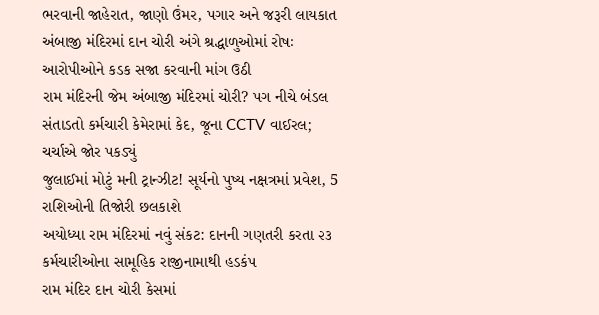ભરવાની જાહેરાત, જાણો ઉંમર, પગાર અને જરૂરી લાયકાત
અંબાજી મંદિરમાં દાન ચોરી અંગે શ્રદ્ધાળુઓમાં રોષઃ આરોપીઓને કડક સજા કરવાની માંગ ઉઠી
રામ મંદિરની જેમ અંબાજી મંદિરમાં ચોરી? પગ નીચે બંડલ સંતાડતો કર્મચારી કેમેરામાં કેદ, જૂના CCTV વાઈરલ; ચર્ચાએ જોર પકડ્યું
જુલાઈમાં મોટું મની ટ્રાન્ઝીટ! સૂર્યનો પુષ્ય નક્ષત્રમાં પ્રવેશ, 5 રાશિઓની તિજોરી છલકાશે
અયોધ્યા રામ મંદિરમાં નવું સંકટ: દાનની ગણતરી કરતા ૨૩ કર્મચારીઓના સામૂહિક રાજીનામાથી હડકંપ
રામ મંદિર દાન ચોરી કેસમાં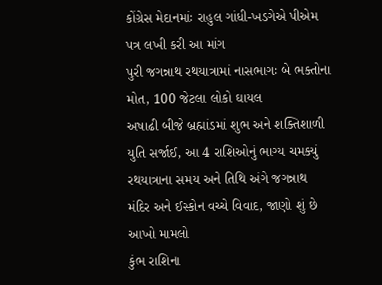કોંગ્રેસ મેદાનમાંઃ રાહુલ ગાંધી-ખડગેએ પીએમ પત્ર લખી કરી આ માંગ
પુરી જગન્નાથ રથયાત્રામાં નાસભાગઃ બે ભક્તોના મોત, 100 જેટલા લોકો ઘાયલ
અષાઢી બીજે બ્રહ્માંડમાં શુભ અને શક્તિશાળી યુતિ સર્જાઈ, આ 4 રાશિઓનું ભાગ્ય ચમક્યું
રથયાત્રાના સમય અને તિથિ અંગે જગન્નાથ મંદિર અને ઈસ્કોન વચ્ચે વિવાદ, જાણો શું છે આખો મામલો
કુંભ રાશિના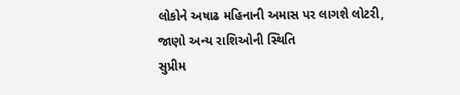લોકોને અષાઢ મહિનાની અમાસ પર લાગશે લોટરી, જાણો અન્ય રાશિઓની સ્થિતિ
સુપ્રીમ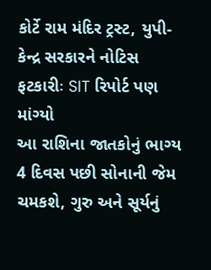કોર્ટે રામ મંદિર ટ્રસ્ટ, યુપી-કેન્દ્ર સરકારને નોટિસ ફટકારીઃ SIT રિપોર્ટ પણ માંગ્યો
આ રાશિના જાતકોનું ભાગ્ય 4 દિવસ પછી સોનાની જેમ ચમકશે, ગુરુ અને સૂર્યનું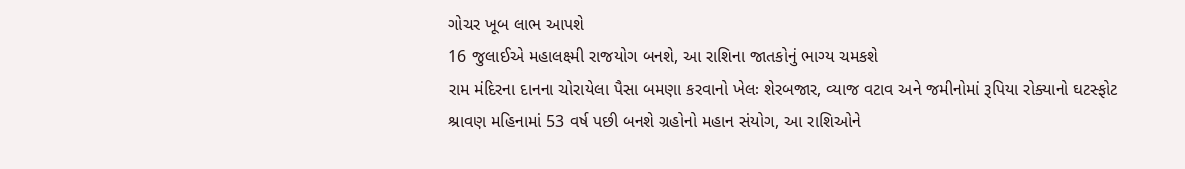ગોચર ખૂબ લાભ આપશે
16 જુલાઈએ મહાલક્ષ્મી રાજયોગ બનશે, આ રાશિના જાતકોનું ભાગ્ય ચમકશે
રામ મંદિરના દાનના ચોરાયેલા પૈસા બમણા કરવાનો ખેલઃ શેરબજાર, વ્યાજ વટાવ અને જમીનોમાં રૂપિયા રોક્યાનો ઘટસ્ફોટ
શ્રાવણ મહિનામાં 53 વર્ષ પછી બનશે ગ્રહોનો મહાન સંયોગ, આ રાશિઓને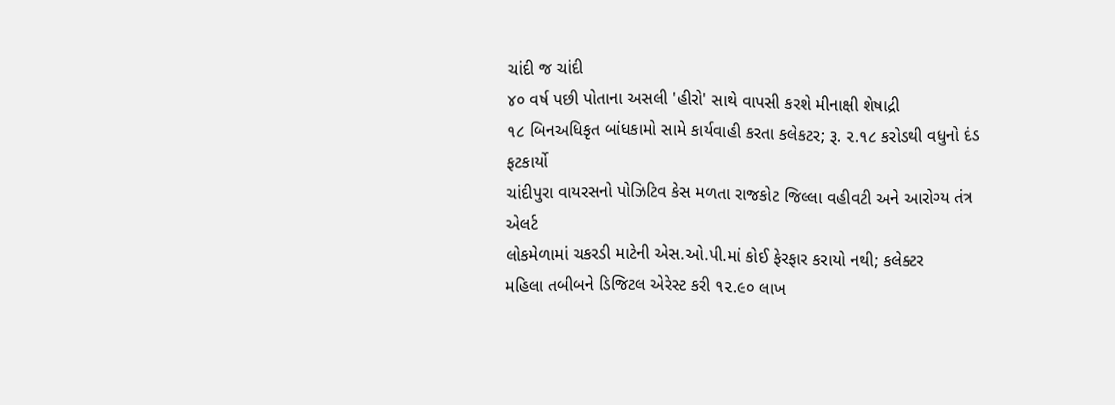ચાંદી જ ચાંદી
૪૦ વર્ષ પછી પોતાના અસલી 'હીરો' સાથે વાપસી કરશે મીનાક્ષી શેષાદ્રી
૧૮ બિનઅધિકૃત બાંધકામો સામે કાર્યવાહી કરતા કલેકટર; રૂ. ૨.૧૮ કરોડથી વધુનો દંડ ફટકાર્યો
ચાંદીપુરા વાયરસનો પોઝિટિવ કેસ મળતા રાજકોટ જિલ્લા વહીવટી અને આરોગ્ય તંત્ર એલર્ટ
લોકમેળામાં ચકરડી માટેની એસ.ઓ.પી.માં કોઈ ફેરફાર કરાયો નથી; કલેક્ટર
મહિલા તબીબને ડિજિટલ એરેસ્ટ કરી ૧૨.૯૦ લાખ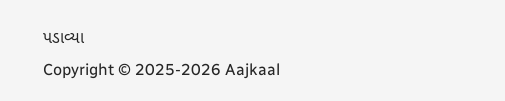પડાવ્યા
Copyright © 2025-2026 Aajkaal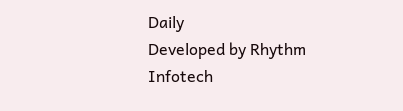Daily
Developed by Rhythm Infotech